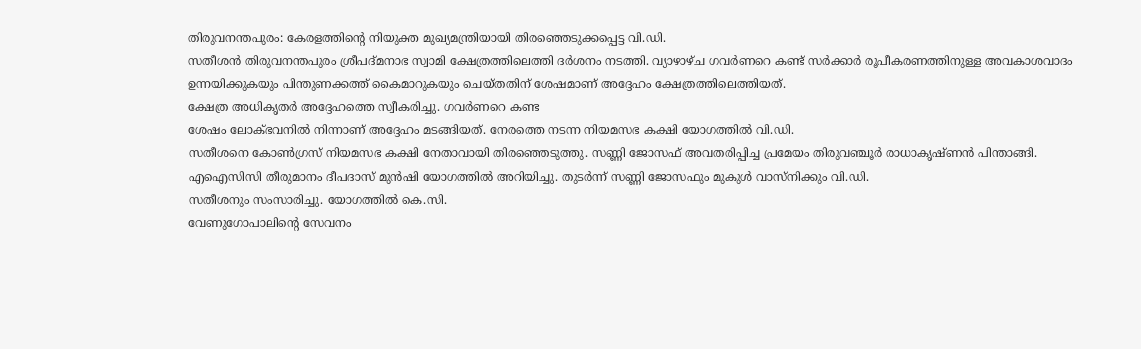തിരുവനന്തപുരം: കേരളത്തിന്റെ നിയുക്ത മുഖ്യമന്ത്രിയായി തിരഞ്ഞെടുക്കപ്പെട്ട വി.ഡി.
സതീശൻ തിരുവനന്തപുരം ശ്രീപദ്മനാഭ സ്വാമി ക്ഷേത്രത്തിലെത്തി ദർശനം നടത്തി. വ്യാഴാഴ്ച ഗവർണറെ കണ്ട് സർക്കാർ രൂപീകരണത്തിനുള്ള അവകാശവാദം ഉന്നയിക്കുകയും പിന്തുണക്കത്ത് കൈമാറുകയും ചെയ്തതിന് ശേഷമാണ് അദ്ദേഹം ക്ഷേത്രത്തിലെത്തിയത്.
ക്ഷേത്ര അധികൃതർ അദ്ദേഹത്തെ സ്വീകരിച്ചു. ഗവർണറെ കണ്ട
ശേഷം ലോക്ഭവനിൽ നിന്നാണ് അദ്ദേഹം മടങ്ങിയത്. നേരത്തെ നടന്ന നിയമസഭ കക്ഷി യോഗത്തിൽ വി.ഡി.
സതീശനെ കോൺഗ്രസ് നിയമസഭ കക്ഷി നേതാവായി തിരഞ്ഞെടുത്തു. സണ്ണി ജോസഫ് അവതരിപ്പിച്ച പ്രമേയം തിരുവഞ്ചൂർ രാധാകൃഷ്ണൻ പിന്താങ്ങി.
എഐസിസി തീരുമാനം ദീപദാസ് മുൻഷി യോഗത്തിൽ അറിയിച്ചു. തുടർന്ന് സണ്ണി ജോസഫും മുകുൾ വാസ്നിക്കും വി.ഡി.
സതീശനും സംസാരിച്ചു. യോഗത്തിൽ കെ.സി.
വേണുഗോപാലിന്റെ സേവനം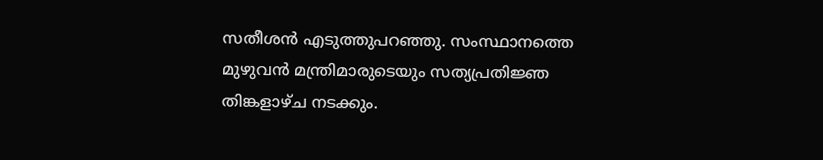സതീശൻ എടുത്തുപറഞ്ഞു. സംസ്ഥാനത്തെ മുഴുവൻ മന്ത്രിമാരുടെയും സത്യപ്രതിജ്ഞ തിങ്കളാഴ്ച നടക്കും.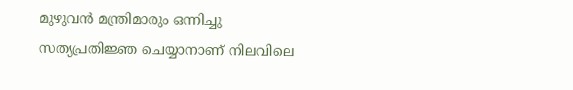മുഴുവൻ മന്ത്രിമാരും ഒന്നിച്ചു സത്യപ്രതിജ്ഞ ചെയ്യാനാണ് നിലവിലെ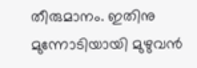തീരുമാനം. ഇതിനു മുന്നോടിയായി മുഴുവൻ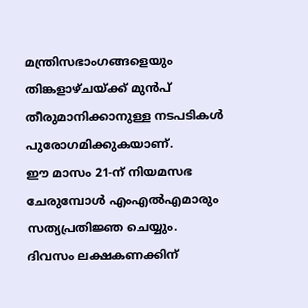മന്ത്രിസഭാംഗങ്ങളെയും തിങ്കളാഴ്ചയ്ക്ക് മുൻപ് തീരുമാനിക്കാനുള്ള നടപടികൾ പുരോഗമിക്കുകയാണ്.
ഈ മാസം 21-ന് നിയമസഭ ചേരുമ്പോൾ എംഎൽഎമാരും സത്യപ്രതിജ്ഞ ചെയ്യും.
ദിവസം ലക്ഷകണക്കിന്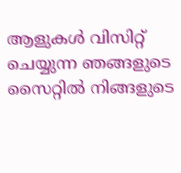ആളുകൾ വിസിറ്റ് ചെയ്യുന്ന ഞങ്ങളുടെ സൈറ്റിൽ നിങ്ങളുടെ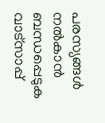പരസ്യങ്ങൾ നൽകാൻ ബന്ധപ്പെടുക വാട്സാപ്പ്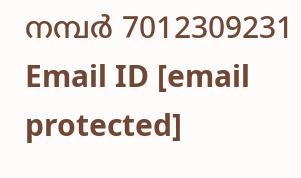നമ്പർ 7012309231 Email ID [email protected]